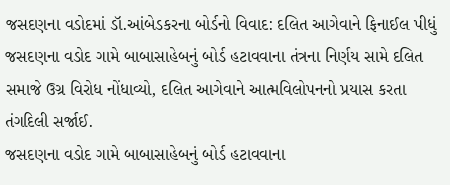જસદણના વડોદમાં ડૉ.આંબેડકરના બોર્ડનો વિવાદ: દલિત આગેવાને ફિનાઈલ પીધું
જસદણના વડોદ ગામે બાબાસાહેબનું બોર્ડ હટાવવાના તંત્રના નિર્ણય સામે દલિત સમાજે ઉગ્ર વિરોધ નોંધાવ્યો, દલિત આગેવાને આત્મવિલોપનનો પ્રયાસ કરતા તંગદિલી સર્જાઈ.
જસદણના વડોદ ગામે બાબાસાહેબનું બોર્ડ હટાવવાના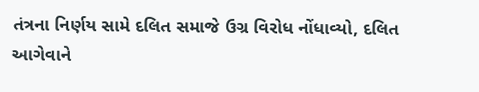તંત્રના નિર્ણય સામે દલિત સમાજે ઉગ્ર વિરોધ નોંધાવ્યો, દલિત આગેવાને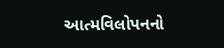આત્મવિલોપનનો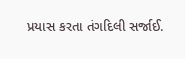પ્રયાસ કરતા તંગદિલી સર્જાઈ.